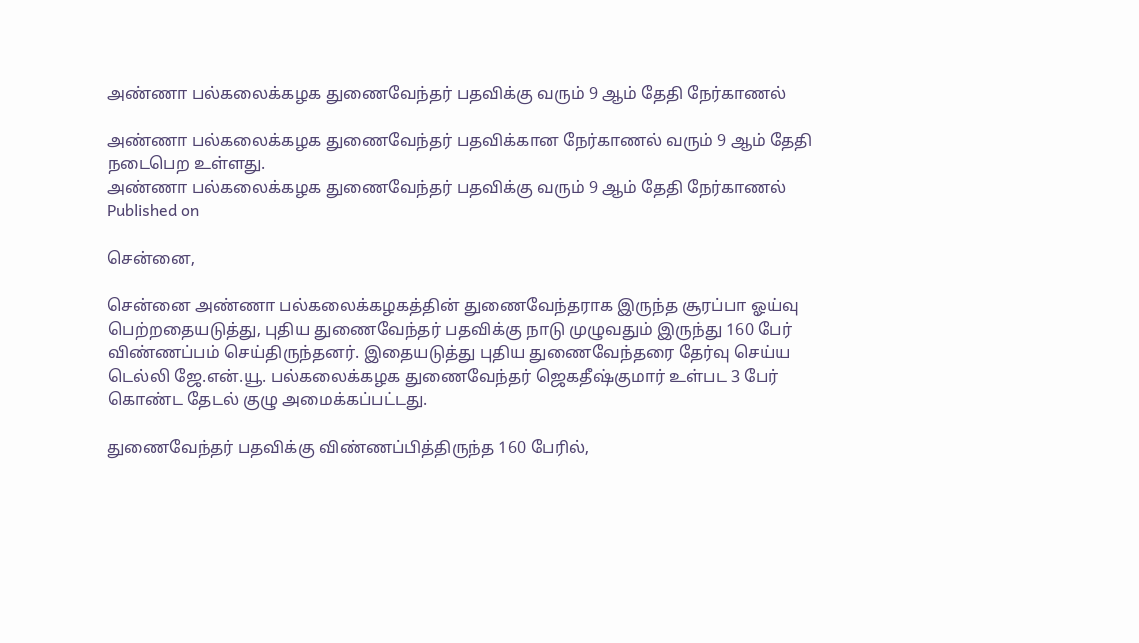அண்ணா பல்கலைக்கழக துணைவேந்தர் பதவிக்கு வரும் 9 ஆம் தேதி நேர்காணல்

அண்ணா பல்கலைக்கழக துணைவேந்தர் பதவிக்கான நேர்காணல் வரும் 9 ஆம் தேதி நடைபெற உள்ளது.
அண்ணா பல்கலைக்கழக துணைவேந்தர் பதவிக்கு வரும் 9 ஆம் தேதி நேர்காணல்
Published on

சென்னை,

சென்னை அண்ணா பல்கலைக்கழகத்தின் துணைவேந்தராக இருந்த சூரப்பா ஓய்வு பெற்றதையடுத்து, புதிய துணைவேந்தர் பதவிக்கு நாடு முழுவதும் இருந்து 160 பேர் விண்ணப்பம் செய்திருந்தனர். இதையடுத்து புதிய துணைவேந்தரை தேர்வு செய்ய டெல்லி ஜே.என்.யூ. பல்கலைக்கழக துணைவேந்தர் ஜெகதீஷ்குமார் உள்பட 3 பேர் கொண்ட தேடல் குழு அமைக்கப்பட்டது.

துணைவேந்தர் பதவிக்கு விண்ணப்பித்திருந்த 160 பேரில்,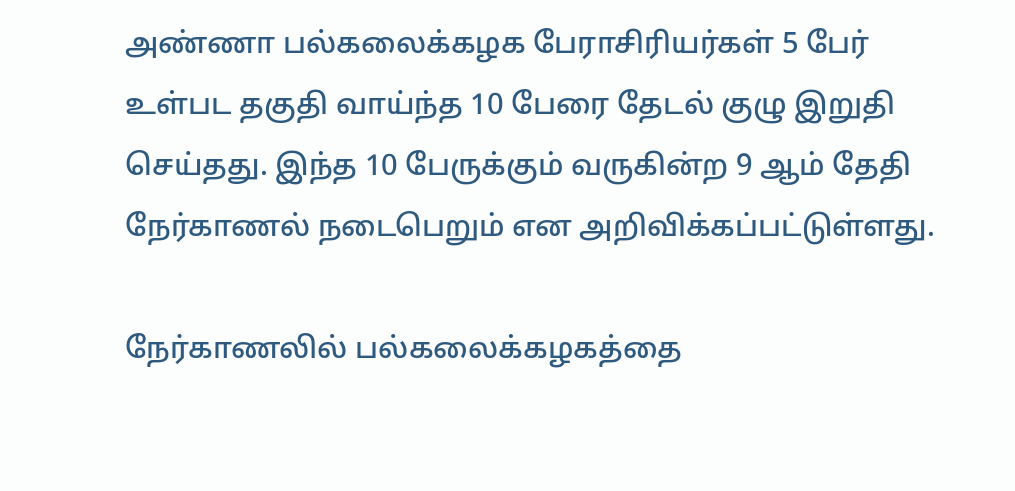அண்ணா பல்கலைக்கழக பேராசிரியர்கள் 5 பேர் உள்பட தகுதி வாய்ந்த 10 பேரை தேடல் குழு இறுதி செய்தது. இந்த 10 பேருக்கும் வருகின்ற 9 ஆம் தேதி நேர்காணல் நடைபெறும் என அறிவிக்கப்பட்டுள்ளது.

நேர்காணலில் பல்கலைக்கழகத்தை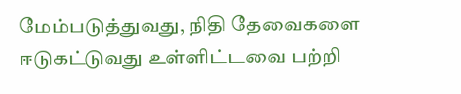மேம்படுத்துவது, நிதி தேவைகளை ஈடுகட்டுவது உள்ளிட்டவை பற்றி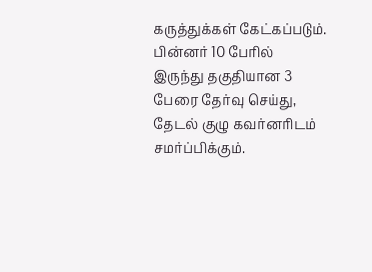கருத்துக்கள் கேட்கப்படும். பின்னர் 10 பேரில் இருந்து தகுதியான 3 பேரை தேர்வு செய்து, தேடல் குழு கவர்னரிடம் சமர்ப்பிக்கும்.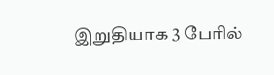இறுதியாக 3 பேரில்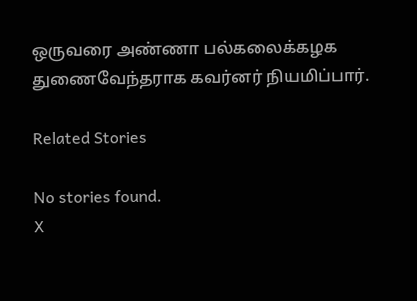ஒருவரை அண்ணா பல்கலைக்கழக துணைவேந்தராக கவர்னர் நியமிப்பார்.

Related Stories

No stories found.
X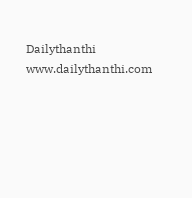Dailythanthi
www.dailythanthi.com